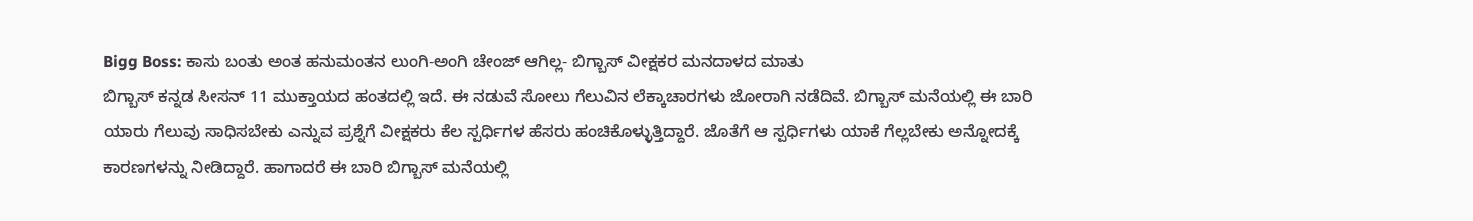Bigg Boss: ಕಾಸು ಬಂತು ಅಂತ ಹನುಮಂತನ ಲುಂಗಿ-ಅಂಗಿ ಚೇಂಜ್ ಆಗಿಲ್ಲ- ಬಿಗ್ಬಾಸ್ ವೀಕ್ಷಕರ ಮನದಾಳದ ಮಾತು
ಬಿಗ್ಬಾಸ್ ಕನ್ನಡ ಸೀಸನ್ 11 ಮುಕ್ತಾಯದ ಹಂತದಲ್ಲಿ ಇದೆ. ಈ ನಡುವೆ ಸೋಲು ಗೆಲುವಿನ ಲೆಕ್ಕಾಚಾರಗಳು ಜೋರಾಗಿ ನಡೆದಿವೆ. ಬಿಗ್ಬಾಸ್ ಮನೆಯಲ್ಲಿ ಈ ಬಾರಿ ಯಾರು ಗೆಲುವು ಸಾಧಿಸಬೇಕು ಎನ್ನುವ ಪ್ರಶ್ನೆಗೆ ವೀಕ್ಷಕರು ಕೆಲ ಸ್ಪರ್ಧಿಗಳ ಹೆಸರು ಹಂಚಿಕೊಳ್ಳುತ್ತಿದ್ದಾರೆ. ಜೊತೆಗೆ ಆ ಸ್ಪರ್ಧಿಗಳು ಯಾಕೆ ಗೆಲ್ಲಬೇಕು ಅನ್ನೋದಕ್ಕೆ ಕಾರಣಗಳನ್ನು ನೀಡಿದ್ದಾರೆ. ಹಾಗಾದರೆ ಈ ಬಾರಿ ಬಿಗ್ಬಾಸ್ ಮನೆಯಲ್ಲಿ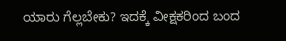ಯಾರು ಗೆಲ್ಲಬೇಕು? ಇದಕ್ಕೆ ವೀಕ್ಷಕರಿಂದ ಬಂದ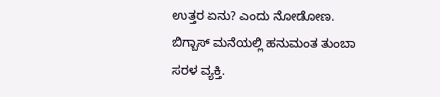ಉತ್ತರ ಏನು? ಎಂದು ನೋಡೋಣ.
ಬಿಗ್ಬಾಸ್ ಮನೆಯಲ್ಲಿ ಹನುಮಂತ ತುಂಬಾ ಸರಳ ವ್ಯಕ್ತಿ.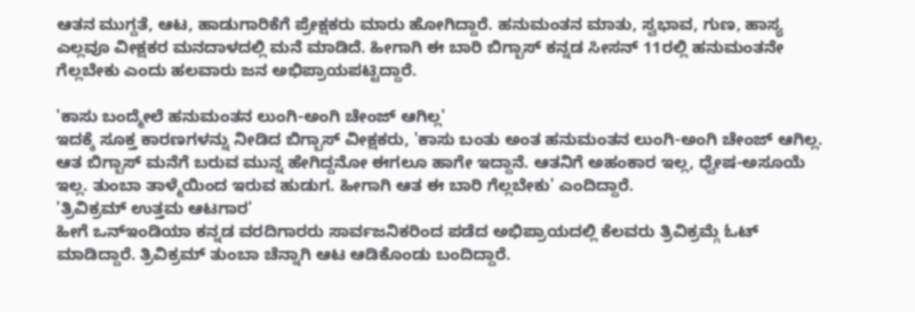ಆತನ ಮುಗ್ದತೆ, ಆಟ, ಹಾಡುಗಾರಿಕೆಗೆ ಪ್ರೇಕ್ಷಕರು ಮಾರು ಹೋಗಿದ್ದಾರೆ. ಹನುಮಂತನ ಮಾತು, ಸ್ವಭಾವ, ಗುಣ, ಹಾಸ್ಯ ಎಲ್ಲವೂ ವೀಕ್ಷಕರ ಮನದಾಳದಲ್ಲಿ ಮನೆ ಮಾಡಿದೆ. ಹೀಗಾಗಿ ಈ ಬಾರಿ ಬಿಗ್ಬಾಸ್ ಕನ್ನಡ ಸೀಸನ್ 11ರಲ್ಲಿ ಹನುಮಂತನೇ ಗೆಲ್ಲಬೇಕು ಎಂದು ಹಲವಾರು ಜನ ಅಭಿಪ್ರಾಯಪಟ್ಟಿದ್ದಾರೆ.

'ಕಾಸು ಬಂದ್ಮೇಲೆ ಹನುಮಂತನ ಲುಂಗಿ-ಅಂಗಿ ಚೇಂಜ್ ಆಗಿಲ್ಲ'
ಇದಕ್ಕೆ ಸೂಕ್ತ ಕಾರಣಗಳನ್ನು ನೀಡಿದ ಬಿಗ್ಬಾಸ್ ವೀಕ್ಷಕರು, 'ಕಾಸು ಬಂತು ಅಂತ ಹನುಮಂತನ ಲುಂಗಿ-ಅಂಗಿ ಚೇಂಜ್ ಆಗಿಲ್ಲ. ಆತ ಬಿಗ್ಬಾಸ್ ಮನೆಗೆ ಬರುವ ಮುನ್ನ ಹೇಗಿದ್ದನೋ ಈಗಲೂ ಹಾಗೇ ಇದ್ದಾನೆ. ಆತನಿಗೆ ಅಹಂಕಾರ ಇಲ್ಲ, ಧ್ವೇಷ-ಅಸೂಯೆ ಇಲ್ಲ. ತುಂಬಾ ತಾಳ್ಮೆಯಿಂದ ಇರುವ ಹುಡುಗ. ಹೀಗಾಗಿ ಆತ ಈ ಬಾರಿ ಗೆಲ್ಲಬೇಕು' ಎಂದಿದ್ದಾರೆ.
'ತ್ರಿವಿಕ್ರಮ್ ಉತ್ತಮ ಆಟಗಾರ'
ಹೀಗೆ ಒನ್ಇಂಡಿಯಾ ಕನ್ನಡ ವರದಿಗಾರರು ಸಾರ್ವಜನಿಕರಿಂದ ಪಡೆದ ಅಭಿಪ್ರಾಯದಲ್ಲಿ ಕೆಲವರು ತ್ರಿವಿಕ್ರಮ್ಗೆ ಓಟ್ ಮಾಡಿದ್ದಾರೆ. ತ್ರಿವಿಕ್ರಮ್ ತುಂಬಾ ಚೆನ್ನಾಗಿ ಆಟ ಆಡಿಕೊಂಡು ಬಂದಿದ್ದಾರೆ.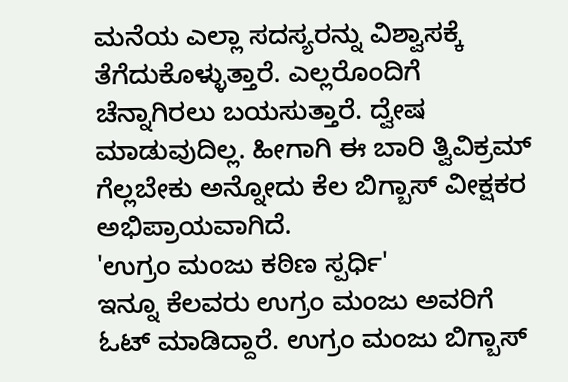ಮನೆಯ ಎಲ್ಲಾ ಸದಸ್ಯರನ್ನು ವಿಶ್ವಾಸಕ್ಕೆ ತೆಗೆದುಕೊಳ್ಳುತ್ತಾರೆ. ಎಲ್ಲರೊಂದಿಗೆ ಚೆನ್ನಾಗಿರಲು ಬಯಸುತ್ತಾರೆ. ದ್ವೇಷ ಮಾಡುವುದಿಲ್ಲ. ಹೀಗಾಗಿ ಈ ಬಾರಿ ತ್ವಿವಿಕ್ರಮ್ ಗೆಲ್ಲಬೇಕು ಅನ್ನೋದು ಕೆಲ ಬಿಗ್ಬಾಸ್ ವೀಕ್ಷಕರ ಅಭಿಪ್ರಾಯವಾಗಿದೆ.
'ಉಗ್ರಂ ಮಂಜು ಕಠಿಣ ಸ್ಪರ್ಧಿ'
ಇನ್ನೂ ಕೆಲವರು ಉಗ್ರಂ ಮಂಜು ಅವರಿಗೆ ಓಟ್ ಮಾಡಿದ್ದಾರೆ. ಉಗ್ರಂ ಮಂಜು ಬಿಗ್ಬಾಸ್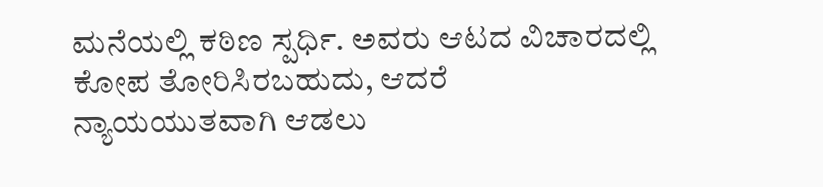ಮನೆಯಲ್ಲಿ ಕಠಿಣ ಸ್ಪರ್ಧಿ. ಅವರು ಆಟದ ವಿಚಾರದಲ್ಲಿ ಕೋಪ ತೋರಿಸಿರಬಹುದು, ಆದರೆ ನ್ಯಾಯಯುತವಾಗಿ ಆಡಲು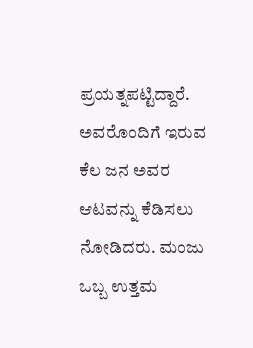ಪ್ರಯತ್ನಪಟ್ಟಿದ್ದಾರೆ. ಅವರೊಂದಿಗೆ ಇರುವ ಕೆಲ ಜನ ಅವರ ಆಟವನ್ನು ಕೆಡಿಸಲು ನೋಡಿದರು. ಮಂಜು ಒಬ್ಬ ಉತ್ತಮ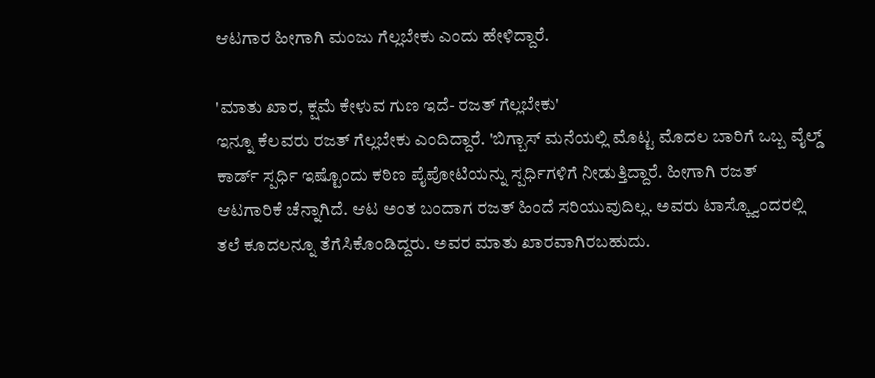ಆಟಗಾರ ಹೀಗಾಗಿ ಮಂಜು ಗೆಲ್ಲಬೇಕು ಎಂದು ಹೇಳಿದ್ದಾರೆ.

'ಮಾತು ಖಾರ, ಕ್ಷಮೆ ಕೇಳುವ ಗುಣ ಇದೆ- ರಜತ್ ಗೆಲ್ಲಬೇಕು'
ಇನ್ನೂ ಕೆಲವರು ರಜತ್ ಗೆಲ್ಲಬೇಕು ಎಂದಿದ್ದಾರೆ. 'ಬಿಗ್ಬಾಸ್ ಮನೆಯಲ್ಲಿ ಮೊಟ್ಟ ಮೊದಲ ಬಾರಿಗೆ ಒಬ್ಬ ವೈಲ್ಡ್ ಕಾರ್ಡ್ ಸ್ಪರ್ಧಿ ಇಷ್ಟೊಂದು ಕಠಿಣ ಪೈಪೋಟಿಯನ್ನು ಸ್ಪರ್ಧಿಗಳಿಗೆ ನೀಡುತ್ತಿದ್ದಾರೆ. ಹೀಗಾಗಿ ರಜತ್ ಆಟಗಾರಿಕೆ ಚೆನ್ನಾಗಿದೆ. ಆಟ ಅಂತ ಬಂದಾಗ ರಜತ್ ಹಿಂದೆ ಸರಿಯುವುದಿಲ್ಲ. ಅವರು ಟಾಸ್ಕ್ವೊಂದರಲ್ಲಿ ತಲೆ ಕೂದಲನ್ನೂ ತೆಗೆಸಿಕೊಂಡಿದ್ದರು. ಅವರ ಮಾತು ಖಾರವಾಗಿರಬಹುದು.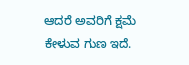ಆದರೆ ಅವರಿಗೆ ಕ್ಷಮೆ ಕೇಳುವ ಗುಣ ಇದೆ.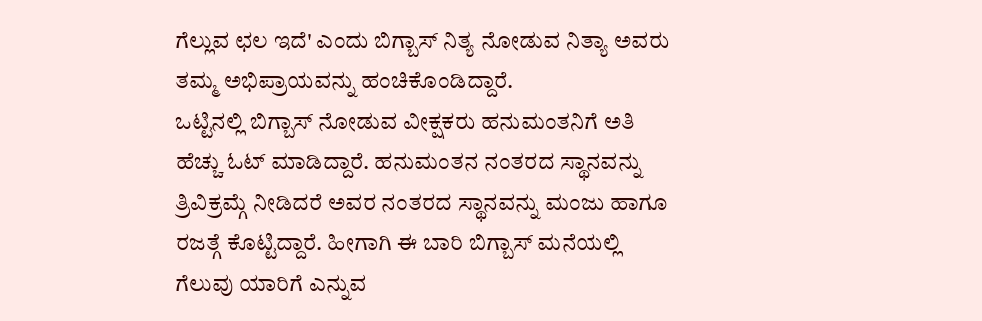ಗೆಲ್ಲುವ ಛಲ ಇದೆ' ಎಂದು ಬಿಗ್ಬಾಸ್ ನಿತ್ಯ ನೋಡುವ ನಿತ್ಯಾ ಅವರು ತಮ್ಮ ಅಭಿಪ್ರಾಯವನ್ನು ಹಂಚಿಕೊಂಡಿದ್ದಾರೆ.
ಒಟ್ಟಿನಲ್ಲಿ ಬಿಗ್ಬಾಸ್ ನೋಡುವ ವೀಕ್ಷಕರು ಹನುಮಂತನಿಗೆ ಅತಿ ಹೆಚ್ಚು ಓಟ್ ಮಾಡಿದ್ದಾರೆ. ಹನುಮಂತನ ನಂತರದ ಸ್ಥಾನವನ್ನು ತ್ರಿವಿಕ್ರಮ್ಗೆ ನೀಡಿದರೆ ಅವರ ನಂತರದ ಸ್ಥಾನವನ್ನು ಮಂಜು ಹಾಗೂ ರಜತ್ಗೆ ಕೊಟ್ಟಿದ್ದಾರೆ. ಹೀಗಾಗಿ ಈ ಬಾರಿ ಬಿಗ್ಬಾಸ್ ಮನೆಯಲ್ಲಿ ಗೆಲುವು ಯಾರಿಗೆ ಎನ್ನುವ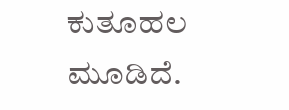ಕುತೂಹಲ ಮೂಡಿದೆ.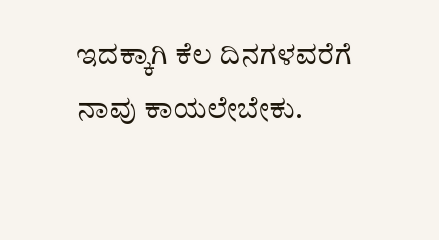ಇದಕ್ಕಾಗಿ ಕೆಲ ದಿನಗಳವರೆಗೆ ನಾವು ಕಾಯಲೇಬೇಕು.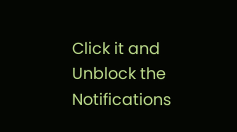Click it and Unblock the Notifications